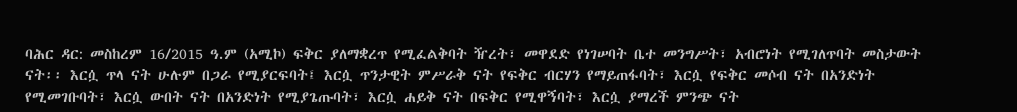ባሕር ዳር: መስከረም 16/2015 ዓ.ም (አሚኮ) ፍቅር ያለማቋረጥ የሚፈልቅባት ዥረት፣ መዋደድ የነገሠባት ቤተ መንግሥት፣ አብሮነት የሚገለጥባት መስታውት ናት፡፡ እርሷ ጥላ ናት ሁሉም በጋራ የሚያርፍባት፤ እርሷ ጥንታዊት ምሥራቅ ናት የፍቅር ብርሃን የማይጠፋባት፣ እርሷ የፍቅር መሶብ ናት በአንድነት የሚመገቡባት፣ እርሷ ውበት ናት በአንድነት የሚያጌጡባት፣ እርሷ ሐይቅ ናት በፍቅር የሚዋኝባት፣ እርሷ ያማረች ምንጭ ናት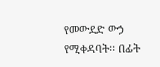የመውደድ ውኃ የሚቀዳባት፡፡ በፊት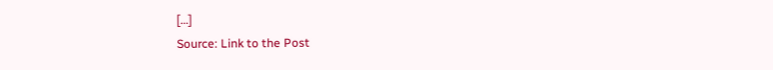[…]
Source: Link to the Post